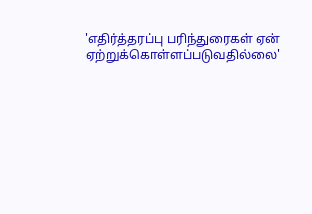'எதிர்த்தரப்பு பரிந்துரைகள் ஏன் ஏற்றுக்கொள்ளப்படுவதில்லை'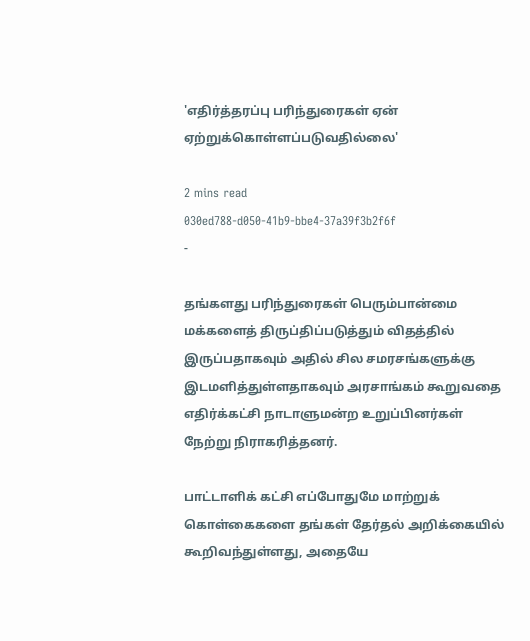'எதிர்த்தரப்பு பரிந்துரைகள் ஏன் ஏற்றுக்கொள்ளப்படுவதில்லை'

2 mins read
030ed788-d050-41b9-bbe4-37a39f3b2f6f
-

தங்களது பரிந்துரைகள் பெரும்பான்மை மக்களைத் திருப்திப்படுத்தும் விதத்தில் இருப்பதாகவும் அதில் சில சமரசங்களுக்கு இடமளித்துள்ளதாகவும் அரசாங்கம் கூறுவதை எதிர்க்கட்சி நாடாளுமன்ற உறுப்பினர்கள் நேற்று நிராகரித்தனர்.

பாட்டாளிக் கட்சி எப்போதுமே மாற்றுக் கொள்கைகளை தங்கள் தேர்தல் அறிக்கையில் கூறிவந்துள்ளது, அதையே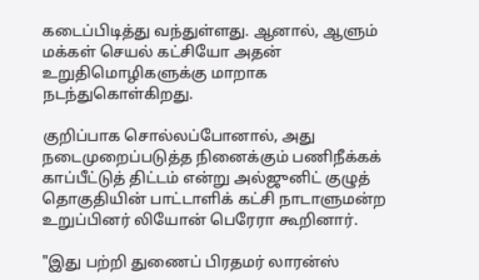கடைப்பிடித்து வந்துள்ளது. ஆனால், ஆளும் மக்கள் செயல் கட்சியோ அதன் உறுதிமொழிகளுக்கு மாறாக நடந்துகொள்கிறது.

குறிப்பாக சொல்லப்போனால், அது நடைமுறைப்படுத்த நினைக்கும் பணிநீக்கக் காப்பீட்டுத் திட்டம் என்று அல்ஜுனிட் குழுத் தொகுதியின் பாட்டாளிக் கட்சி நாடாளுமன்ற உறுப்பினர் லியோன் பெரேரா கூறினார்.

"இது பற்றி துணைப் பிரதமர் லாரன்ஸ்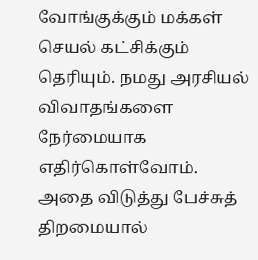வோங்குக்கும் மக்கள் செயல் கட்சிக்கும் தெரியும். நமது அரசியல் விவாதங்களை நேர்மையாக எதிர்கொள்வோம். அதை விடுத்து பேச்சுத் திறமையால்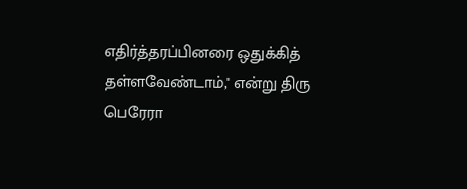எதிர்த்தரப்பினரை ஒதுக்கித் தள்ளவேண்டாம்," என்று திரு பெரேரா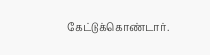கேட்டுக்கொண்டார்.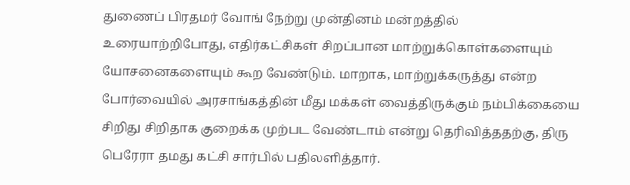துணைப் பிரதமர் வோங் நேற்று முன்தினம் மன்றத்தில் உரையாற்றிபோது, எதிர்கட்சிகள் சிறப்பான மாற்றுக்கொள்களையும் யோசனைகளையும் கூற வேண்டும். மாறாக, மாற்றுக்கருத்து என்ற போர்வையில் அரசாங்கத்தின் மீது மக்கள் வைத்திருக்கும் நம்பிக்கையை சிறிது சிறிதாக குறைக்க முற்பட வேண்டாம் என்று தெரிவித்ததற்கு, திரு பெரேரா தமது கட்சி சார்பில் பதிலளித்தார்.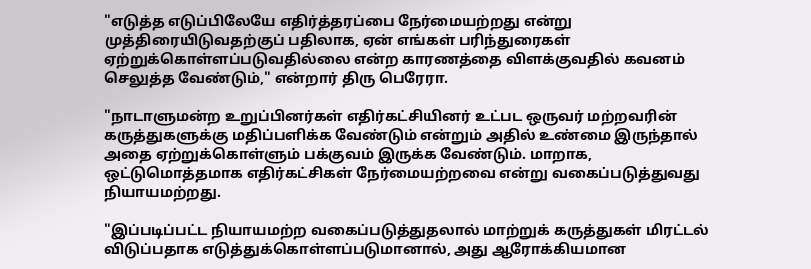"எடுத்த எடுப்பிலேயே எதிர்த்தரப்பை நேர்மையற்றது என்று முத்திரையிடுவதற்குப் பதிலாக, ஏன் எங்கள் பரிந்துரைகள் ஏற்றுக்கொள்ளப்படுவதில்லை என்ற காரணத்தை விளக்குவதில் கவனம் செலுத்த வேண்டும்," என்றார் திரு பெரேரா.

"நாடாளுமன்ற உறுப்பினர்கள் எதிர்கட்சியினர் உட்பட ஒருவர் மற்றவரின் கருத்துகளுக்கு மதிப்பளிக்க வேண்டும் என்றும் அதில் உண்மை இருந்தால் அதை ஏற்றுக்கொள்ளும் பக்குவம் இருக்க வேண்டும். மாறாக, ஒட்டுமொத்தமாக எதிர்கட்சிகள் நேர்மையற்றவை என்று வகைப்படுத்துவது நியாயமற்றது.

"இப்படிப்பட்ட நியாயமற்ற வகைப்படுத்துதலால் மாற்றுக் கருத்துகள் மிரட்டல் விடுப்பதாக எடுத்துக்கொள்ளப்படுமானால், அது ஆரோக்கியமான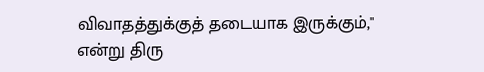விவாதத்துக்குத் தடையாக இருக்கும்," என்று திரு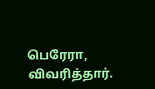பெரேரா, விவரித்தார்.